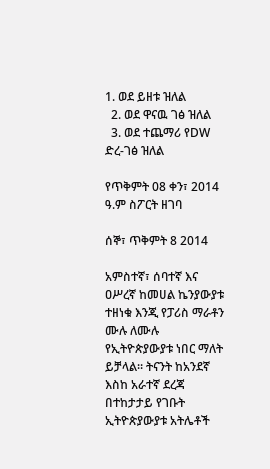1. ወደ ይዘቱ ዝለል
  2. ወደ ዋናዉ ገፅ ዝለል
  3. ወደ ተጨማሪ የDW ድረ-ገፅ ዝለል

የጥቅምት 08 ቀን፣ 2014 ዓ.ም ስፖርት ዘገባ

ሰኞ፣ ጥቅምት 8 2014

አምስተኛ፣ ሰባተኛ እና ዐሥረኛ ከመሀል ኬንያውያቱ ተዘነቁ እንጂ የፓሪስ ማራቶን ሙሉ ለሙሉ የኢትዮጵያውያቱ ነበር ማለት ይቻላል። ትናንት ከአንደኛ እስከ አራተኛ ደረጃ በተከታታይ የገቡት ኢትዮጵያውያቱ አትሌቶች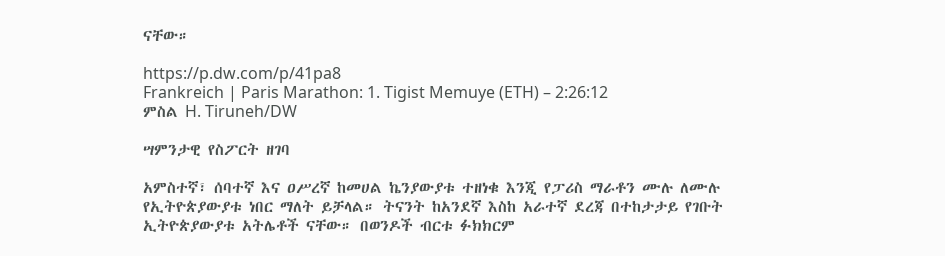ናቸው።

https://p.dw.com/p/41pa8
Frankreich | Paris Marathon: 1. Tigist Memuye (ETH) – 2:26:12
ምስል H. Tiruneh/DW

ሣምንታዊ የስፖርት ዘገባ

አምስተኛ፣ ሰባተኛ እና ዐሥረኛ ከመሀል ኬንያውያቱ ተዘነቁ እንጂ የፓሪስ ማራቶን ሙሉ ለሙሉ የኢትዮጵያውያቱ ነበር ማለት ይቻላል። ትናንት ከአንደኛ እስከ አራተኛ ደረጃ በተከታታይ የገቡት ኢትዮጵያውያቱ አትሌቶች ናቸው። በወንዶች ብርቱ ፉክክርም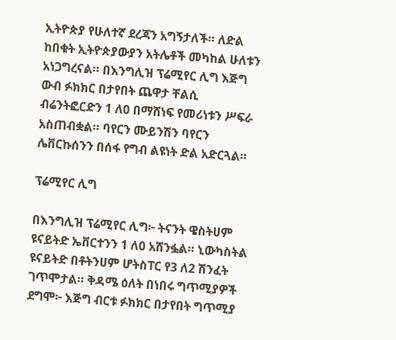ኢትዮጵያ የሁለተኛ ደረጃን አግኝታለች። ለድል ከበቁት ኢትዮጵያውያን አትሌቶች መካከል ሁለቱን አነጋግረናል። በእንግሊዝ ፕሬሚየር ሊግ እጅግ ውብ ፉክክር በታየበት ጨዋታ ቸልሲ ብሬንትፎርድን 1 ለ0 በማሸነፍ የመሪነቱን ሥፍራ አስጠብቋል። ባየርን ሙይንሽን ባየርን ሌቨርኩሰንን በሰፋ የግብ ልዩነት ድል አድርጓል።

ፕሬሚየር ሊግ

በእንግሊዝ ፕሬሚየር ሊግ፦ ትናንት ዌስትሀም ዩናይትድ ኤቨርተንን 1 ለ0 አሸንፏል። ኒውካስትል ዩናይትድ በቶትንሀም ሆትስፐር የ3 ለ2 ሽንፈት ገጥሞታል። ቅዳሜ ዕለት በነበሩ ግጥሚያዎች ደግሞ፦ እጅግ ብርቱ ፉክክር በታየበት ግጥሚያ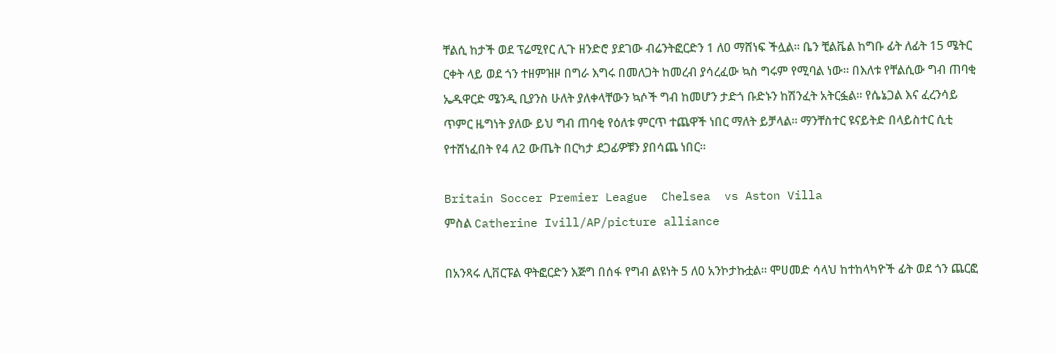ቸልሲ ከታች ወደ ፕሬሚየር ሊጉ ዘንድሮ ያደገው ብሬንትፎርድን 1 ለ0 ማሸነፍ ችሏል። ቤን ቺልቬል ከግቡ ፊት ለፊት 15 ሜትር ርቀት ላይ ወደ ጎን ተዘምዝዞ በግራ እግሩ በመለጋት ከመረብ ያሳረፈው ኳስ ግሩም የሚባል ነው። በእለቱ የቸልሲው ግብ ጠባቂ ኤዱዋርድ ሜንዲ ቢያንስ ሁለት ያለቀላቸውን ኳሶች ግብ ከመሆን ታድጎ ቡድኑን ከሽንፈት አትርፏል። የሴኔጋል እና ፈረንሳይ ጥምር ዜግነት ያለው ይህ ግብ ጠባቂ የዕለቱ ምርጥ ተጨዋች ነበር ማለት ይቻላል። ማንቸስተር ዩናይትድ በላይስተር ሲቲ የተሸነፈበት የ4 ለ2 ውጤት በርካታ ደጋፊዎቹን ያበሳጨ ነበር።

Britain Soccer Premier League  Chelsea  vs Aston Villa
ምስል Catherine Ivill/AP/picture alliance

በአንጻሩ ሊቨርፑል ዋትፎርድን እጅግ በሰፋ የግብ ልዩነት 5 ለ0 አንኮታኩቷል። ሞሀመድ ሳላህ ከተከላካዮች ፊት ወደ ጎን ጨርፎ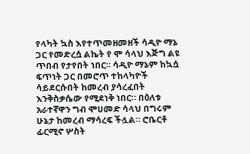የላካት ኳስ እየተጥመዘመዘች ሳዲዮ ማኔ ጋር የመድረሷ ልኬት የ ሞ ሳላህ እጅግ ልዩ ጥበብ የታየበት ነበር። ሳዲዮ ማኔም ከኳሷ ፍጥነት ጋር በመሮጥ ተከላካዮች ሳይደርሱበት ከመረብ ያሳረፈበት እንቅስቃሴው የሚደነቅ ነበር። በዕለቱ አራተኛዋን ግብ ሞሀመድ ሳላህ በግሩም ሁኔታ ከመረብ ማሳረፍ ችሏል። ሮቤርቶ ፊርሚኖ ሦስት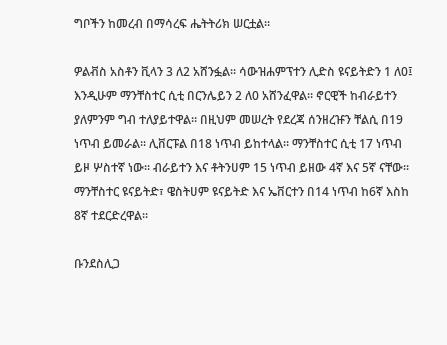ግቦችን ከመረብ በማሳረፍ ሔትትሪክ ሠርቷል።

ዎልቭስ አስቶን ቪላን 3 ለ2 አሸንፏል። ሳውዝሐምፕተን ሊድስ ዩናይትድን 1 ለ0፤ እንዲሁም ማንቸስተር ሲቲ በርንሌይን 2 ለ0 አሸንፈዋል። ኖርዊች ከብራይተን ያለምንም ግብ ተለያይተዋል። በዚህም መሠረት የደረጃ ሰንዘረዡን ቸልሲ በ19 ነጥብ ይመራል። ሊቨርፑል በ18 ነጥብ ይከተላል። ማንቸስተር ሲቲ 17 ነጥብ ይዞ ሦስተኛ ነው። ብራይተን እና ቶትንሀም 15 ነጥብ ይዘው 4ኛ እና 5ኛ ናቸው። ማንቸስተር ዩናይትድ፣ ዌስትሀም ዩናይትድ እና ኤቨርተን በ14 ነጥብ ከ6ኛ እስከ 8ኛ ተደርድረዋል።

ቡንደስሊጋ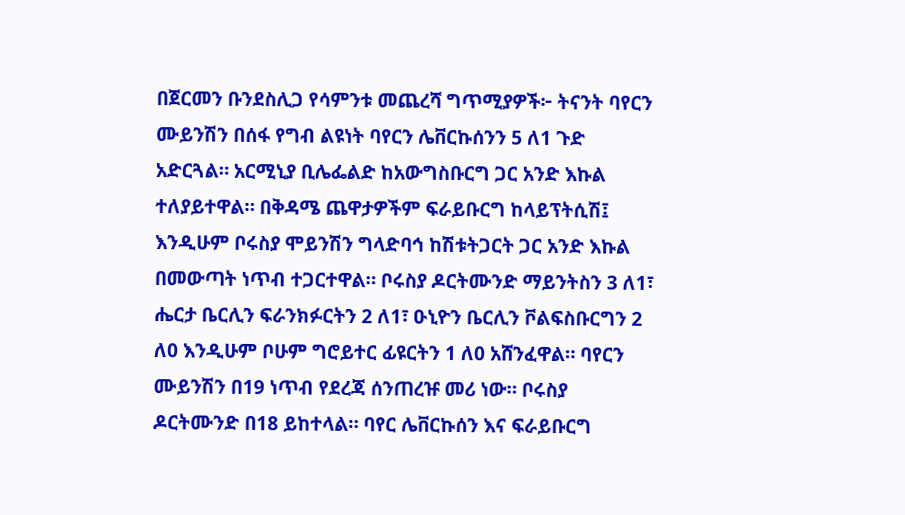በጀርመን ቡንደስሊጋ የሳምንቱ መጨረሻ ግጥሚያዎች፦ ትናንት ባየርን ሙይንሽን በሰፋ የግብ ልዩነት ባየርን ሌቨርኩሰንን 5 ለ1 ጉድ አድርጓል። አርሚኒያ ቢሌፌልድ ከአውግስቡርግ ጋር አንድ እኩል ተለያይተዋል። በቅዳሜ ጨዋታዎችም ፍራይቡርግ ከላይፕትሲሽ፤ እንዲሁም ቦሩስያ ሞይንሽን ግላድባኅ ከሽቱትጋርት ጋር አንድ እኩል በመውጣት ነጥብ ተጋርተዋል። ቦሩስያ ዶርትሙንድ ማይንትስን 3 ለ1፣ ሔርታ ቤርሊን ፍራንክፉርትን 2 ለ1፣ ዑኒዮን ቤርሊን ቮልፍስቡርግን 2 ለ0 እንዲሁም ቦሁም ግሮይተር ፊዩርትን 1 ለ0 አሸንፈዋል። ባየርን ሙይንሽን በ19 ነጥብ የደረጃ ሰንጠረዡ መሪ ነው። ቦሩስያ ዶርትሙንድ በ18 ይከተላል። ባየር ሌቨርኩሰን እና ፍራይቡርግ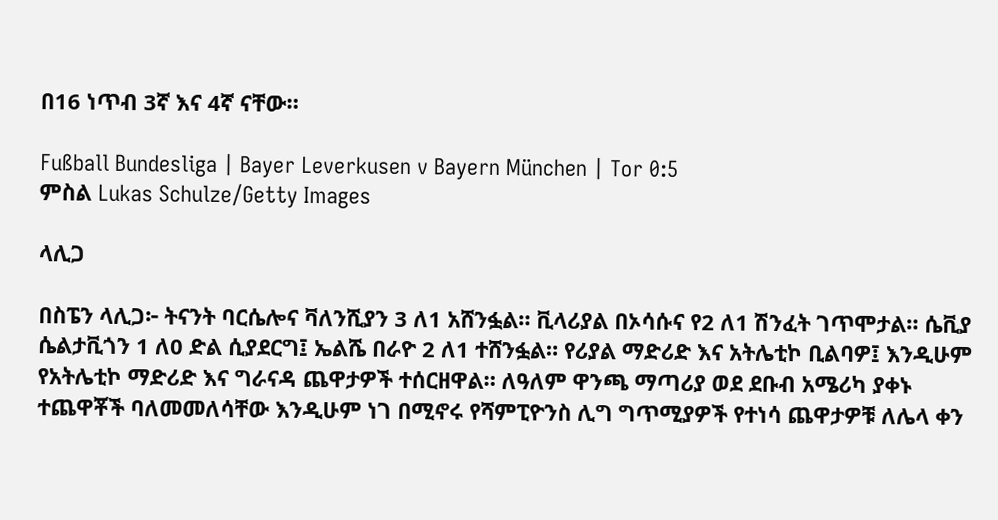በ16 ነጥብ 3ኛ እና 4ኛ ናቸው።

Fußball Bundesliga | Bayer Leverkusen v Bayern München | Tor 0:5
ምስል Lukas Schulze/Getty Images

ላሊጋ

በስፔን ላሊጋ፦ ትናንት ባርሴሎና ቫለንሺያን 3 ለ1 አሸንፏል። ቪላሪያል በኦሳሱና የ2 ለ1 ሽንፈት ገጥሞታል። ሴቪያ ሴልታቪጎን 1 ለ0 ድል ሲያደርግ፤ ኤልሼ በራዮ 2 ለ1 ተሸንፏል። የሪያል ማድሪድ እና አትሌቲኮ ቢልባዎ፤ እንዲሁም የአትሌቲኮ ማድሪድ እና ግራናዳ ጨዋታዎች ተሰርዘዋል። ለዓለም ዋንጫ ማጣሪያ ወደ ደቡብ አሜሪካ ያቀኑ ተጨዋቾች ባለመመለሳቸው እንዲሁም ነገ በሚኖሩ የሻምፒዮንስ ሊግ ግጥሚያዎች የተነሳ ጨዋታዎቹ ለሌላ ቀን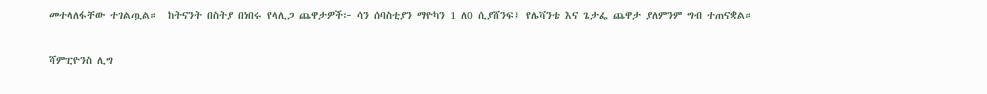መተላለፋቸው ተገልጧል።  ከትናንት በስትያ በነበሩ የላሊጋ ጨዋታዎች፦ ሳን ሰባስቲያን ማዮካን 1 ለ0 ሲያሸንፍ፤ የሌቫንቴ እና ጌታፌ ጨዋታ ያለምንም ግብ ተጠናቋል።

ሻምፒዮንስ ሊግ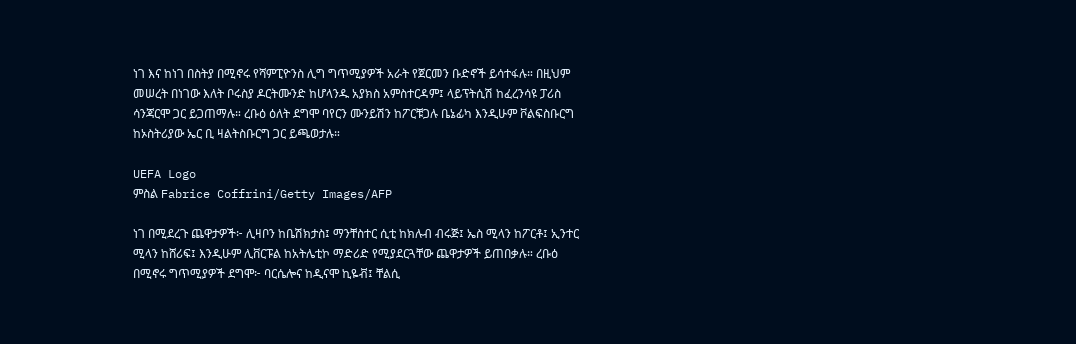ነገ እና ከነገ በስትያ በሚኖሩ የሻምፒዮንስ ሊግ ግጥሚያዎች አራት የጀርመን ቡድኖች ይሳተፋሉ። በዚህም መሠረት በነገው እለት ቦሩስያ ዶርትሙንድ ከሆላንዱ አያክስ አምስተርዳም፤ ላይፕትሲሽ ከፈረንሳዩ ፓሪስ ሳንጃርሞ ጋር ይጋጠማሉ። ረቡዕ ዕለት ደግሞ ባየርን ሙንይሽን ከፖርቹጋሉ ቤኔፊካ እንዲሁም ቮልፍስቡርግ ከኦስትሪያው ኤር ቢ ዛልትስቡርግ ጋር ይጫወታሉ።

UEFA Logo
ምስል Fabrice Coffrini/Getty Images/AFP

ነገ በሚደረጉ ጨዋታዎች፦ ሊዛቦን ከቤሽክታስ፤ ማንቸስተር ሲቲ ከክሉብ ብሩጅ፤ ኤስ ሚላን ከፖርቶ፤ ኢንተር ሚላን ከሸሪፍ፤ እንዲሁም ሊቨርፑል ከአትሌቲኮ ማድሪድ የሚያደርጓቸው ጨዋታዎች ይጠበቃሉ። ረቡዕ በሚኖሩ ግጥሚያዎች ደግሞ፦ ባርሴሎና ከዲናሞ ኪዬቭ፤ ቸልሲ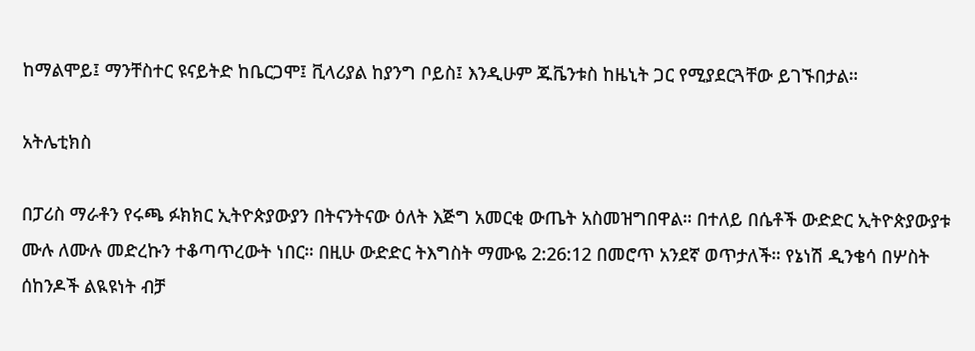ከማልሞይ፤ ማንቸስተር ዩናይትድ ከቤርጋሞ፤ ቪላሪያል ከያንግ ቦይስ፤ እንዲሁም ጁቬንቱስ ከዜኒት ጋር የሚያደርጓቸው ይገኙበታል።

አትሌቲክስ

በፓሪስ ማራቶን የሩጫ ፉክክር ኢትዮጵያውያን በትናንትናው ዕለት እጅግ አመርቂ ውጤት አስመዝግበዋል። በተለይ በሴቶች ውድድር ኢትዮጵያውያቱ ሙሉ ለሙሉ መድረኩን ተቆጣጥረውት ነበር። በዚሁ ውድድር ትእግስት ማሙዬ 2:26:12 በመሮጥ አንደኛ ወጥታለች። የኔነሽ ዲንቄሳ በሦስት ሰከንዶች ልዪዩነት ብቻ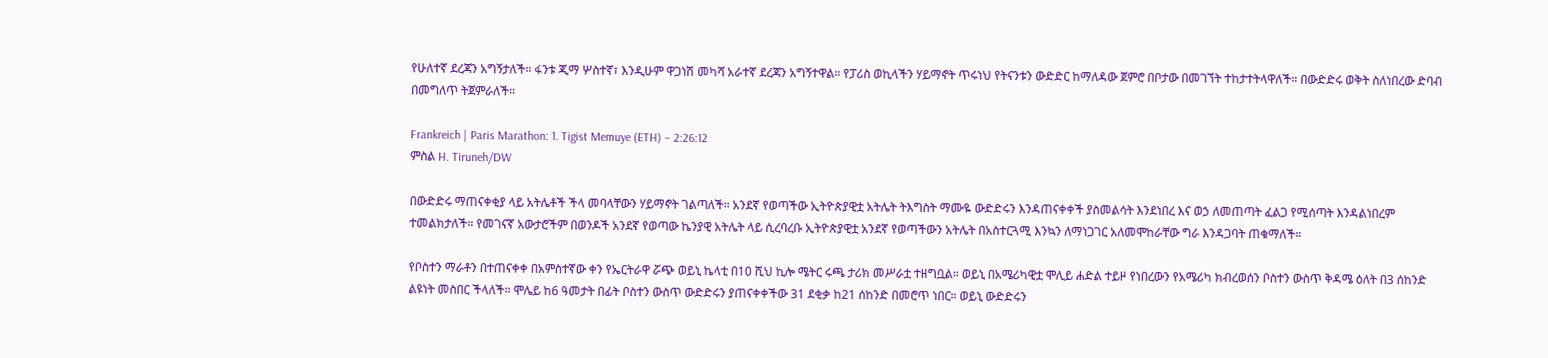የሁለተኛ ደረጃን አግኝታለች። ፋንቱ ጂማ ሦስተኛ፣ እንዲሁም ዋጋነሽ መካሻ አራተኛ ደረጃን አግኝተዋል። የፓሪስ ወኪላችን ሃይማኖት ጥሩነህ የትናንቱን ውድድር ከማለዳው ጀምሮ በቦታው በመገኘት ተከታተትላዋለች። በውድድሩ ወቅት ስለነበረው ድባብ በመግለጥ ትጀምራለች።

Frankreich | Paris Marathon: 1. Tigist Memuye (ETH) – 2:26:12
ምስል H. Tiruneh/DW

በውድድሩ ማጠናቀቂያ ላይ አትሌቶች ችላ መባላቸውን ሃይማኖት ገልጣለች። አንደኛ የወጣችው ኢትዮጵያዊቷ አትሌት ትእግስት ማሙዬ ውድድሩን እንዳጠናቀቀች ያስመልሳት እንደነበረ እና ወኃ ለመጠጣት ፈልጋ የሚሰጣት እንዳልነበረም ተመልክታለች። የመገናኛ አውታሮችም በወንዶች አንደኛ የወጣው ኬንያዊ አትሌት ላይ ሲረባረቡ ኢትዮጵያዊቷ አንደኛ የወጣችውን አትሌት በአስተርጓሚ እንኳን ለማነጋገር አለመሞከራቸው ግራ እንዳጋባት ጠቁማለች።

የቦስተን ማራቶን በተጠናቀቀ በአምስተኛው ቀን የኤርትራዋ ሯጭ ወይኒ ኬላቲ በ10 ሺህ ኪሎ ሜትር ሩጫ ታሪክ መሥራቷ ተዘግቧል። ወይኒ በአሜሪካዊቷ ሞሊይ ሐድል ተይዞ የነበረውን የአሜሪካ ክብረወሰን ቦስተን ውስጥ ቅዳሜ ዕለት በ3 ሰከንድ ልዩነት መስበር ችላለች። ሞሌይ ከ6 ዓመታት በፊት ቦስተን ውስጥ ውድድሩን ያጠናቀቀችው 31 ደቂቃ ከ21 ሰከንድ በመሮጥ ነበር። ወይኒ ውድድሩን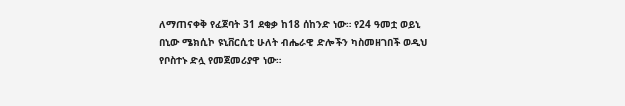ለማጠናቀቅ የፈጀባት 31 ደቂቃ ከ18 ሰከንድ ነው። የ24 ዓመቷ ወይኒ በኒው ሜክሲኮ ዩኒቨርሲቲ ሁለት ብሔራዊ ድሎችን ካስመዘገበች ወዲህ የቦስተኑ ድሏ የመጀመሪያዋ ነው።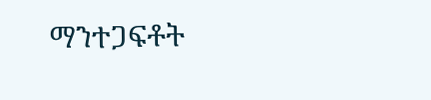ማንተጋፍቶት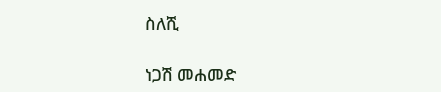ስለሺ

ነጋሽ መሐመድ